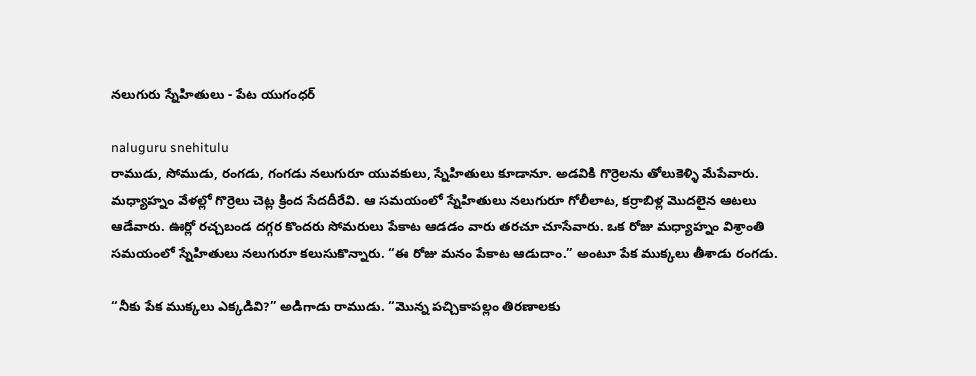నలుగురు స్నేహితులు - పేట యుగంధర్

naluguru snehitulu
రాముడు, సోముడు, రంగడు, గంగడు నలుగురూ యువకులు, స్నేహితులు కూడానూ. అడవికి గొర్రెలను తోలుకెళ్ళి మేపేవారు. మధ్యాహ్నం వేళల్లో గొర్రెలు చెట్ల క్రింద సేదదీరేవి. ఆ సమయంలో స్నేహితులు నలుగురూ గోలీలాట, కర్రాబిళ్ల మొదలైన ఆటలు ఆడేవారు. ఊర్లో రచ్చబండ దగ్గర కొందరు సోమరులు పేకాట ఆడడం వారు తరచూ చూసేవారు. ఒక రోజు మధ్యాహ్నం విశ్రాంతి సమయంలో స్నేహితులు నలుగురూ కలుసుకొన్నారు. “ఈ రోజు మనం పేకాట ఆడుదాం.” అంటూ పేక ముక్కలు తీశాడు రంగడు.

“నీకు పేక ముక్కలు ఎక్కడివి?” అడిగాడు రాముడు. “మొన్న పచ్చికాపల్లం తిరణాలకు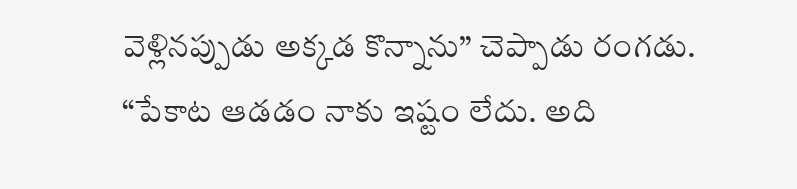వెళ్లినప్పుడు అక్కడ కొన్నాను” చెప్పాడు రంగడు.
“పేకాట ఆడడం నాకు ఇష్టం లేదు. అది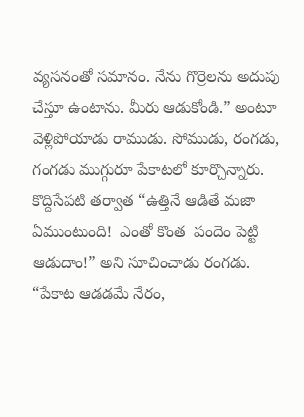వ్యసనంతో సమానం. నేను గొర్రెలను అదుపు చేస్తూ ఉంటాను. మీరు ఆడుకోండి.” అంటూ వెళ్లిపోయాడు రాముడు. సోముడు, రంగడు, గంగడు ముగ్గురూ పేకాటలో కూర్చొన్నారు. కొద్దిసేపటి తర్వాత “ఉత్తినే ఆడితే మజా ఏముంటుంది!  ఎంతో కొంత  పందెం పెట్టి ఆడుదాం!” అని సూచించాడు రంగడు. “పేకాట ఆడడమే నేరం,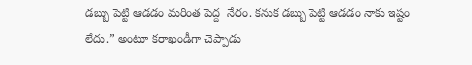డబ్బు పెట్టి ఆడడం మరింత పెద్ద  నేరం. కనుక డబ్బు పెట్టి ఆడడం నాకు ఇష్టం లేదు.” అంటూ కరాఖండీగా చెప్పాడు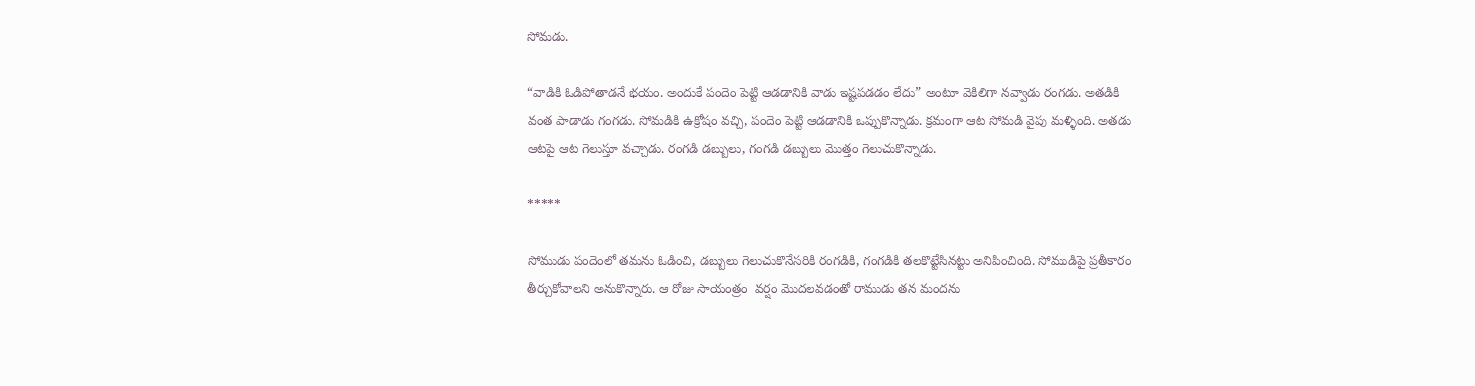సోమడు.

“వాడికి ఓడిపోతాడనే భయం. అందుకే పందెం పెట్టి ఆడడానికి వాడు ఇష్టపడడం లేదు” అంటూ వెకిలిగా నవ్వాడు రంగడు. అతడికి వంత పాడాడు గంగడు. సోమడికి ఉక్రోషం వచ్చి, పందెం పెట్టి ఆడడానికి ఒప్పుకొన్నాడు. క్రమంగా ఆట సోమడి వైపు మళ్ళింది. అతడు ఆటపై ఆట గెలుస్తూ వచ్చాడు. రంగడి డబ్బులు, గంగడి డబ్బులు మొత్తం గెలుచుకొన్నాడు.

*****

సోముడు పందెంలో తమను ఓడించి, డబ్బులు గెలుచుకొనేసరికి రంగడికి, గంగడికి తలకొట్టేసినట్టు అనిపించింది. సోముడిపై ప్రతీకారం తీర్చుకోవాలని అనుకొన్నారు. ఆ రోజు సాయంత్రం  వర్షం మొదలవడంతో రాముడు తన మందను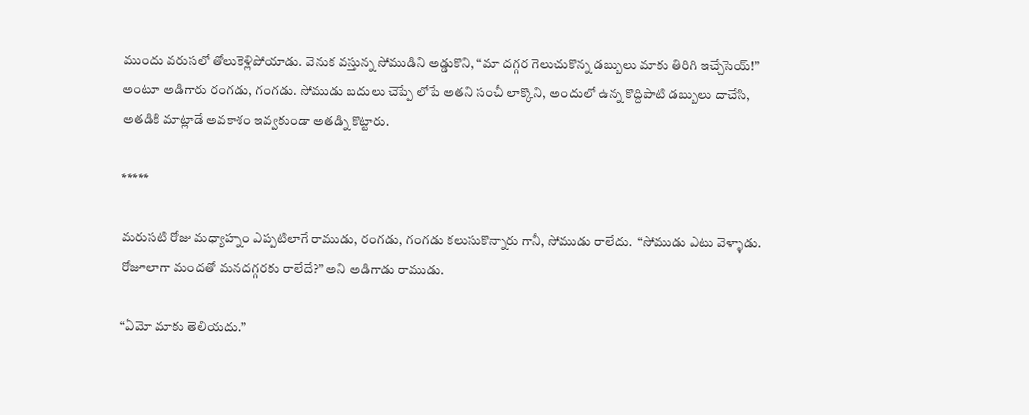ముందు వరుసలో తోలుకెళ్లిపోయాడు. వెనుక వస్తున్న సోముడిని అడ్డుకొని, “మా దగ్గర గెలుచుకొన్న డబ్బులు మాకు తిరిగి ఇచ్చేసెయ్!” అంటూ అడిగారు రంగడు, గంగడు. సోముడు బదులు చెప్పే లోపే అతని సంచీ లాక్కొని, అందులో ఉన్న కొద్దిపాటి డబ్బులు దాచేసి, అతడికి మాట్లాడే అవకాశం ఇవ్వకుండా అతడ్ని కొట్టారు.

*****

మరుసటి రోజు మధ్యాహ్నం ఎప్పటిలాగే రాముడు, రంగడు, గంగడు కలుసుకొన్నారు గానీ, సోముడు రాలేదు.  “సోముడు ఎటు వెళ్ళాడు. రోజూలాగా మందతో మనదగ్గరకు రాలేదే?” అని అడిగాడు రాముడు.

“ఏమో మాకు తెలియదు.”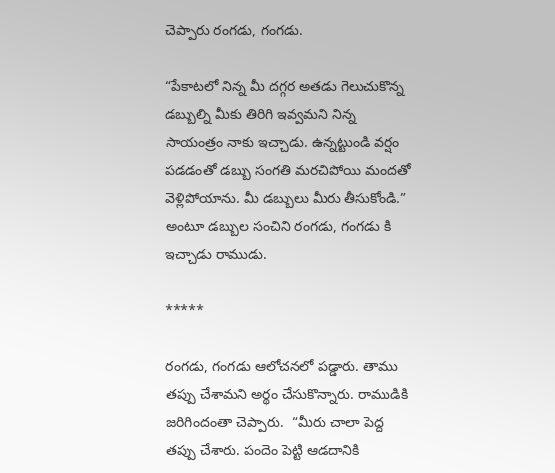చెప్పారు రంగడు, గంగడు.

“పేకాటలో నిన్న మీ దగ్గర అతడు గెలుచుకొన్న డబ్బుల్ని మీకు తిరిగి ఇవ్వమని నిన్న సాయంత్రం నాకు ఇచ్చాడు. ఉన్నట్టుండి వర్షం పడడంతో డబ్బు సంగతి మరచిపోయి మందతో వెళ్లిపోయాను. మీ డబ్బులు మీరు తీసుకోండి.” అంటూ డబ్బుల సంచిని రంగడు, గంగడు కి ఇచ్చాడు రాముడు.

*****

రంగడు, గంగడు ఆలోచనలో పడ్డారు. తాము తప్పు చేశామని అర్థం చేసుకొన్నారు. రాముడికి జరిగిందంతా చెప్పారు.  “మీరు చాలా పెద్ద తప్పు చేశారు. పందెం పెట్టి ఆడదానికి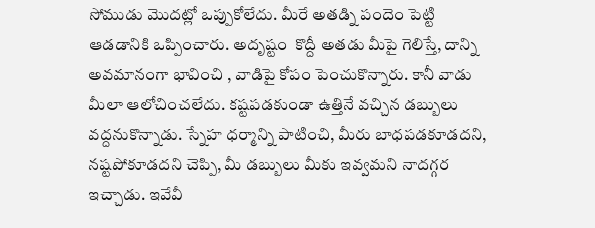సోముడు మొదట్లో ఒప్పుకోలేదు. మీరే అతడ్ని పందెం పెట్టి ఆడడానికి ఒప్పించారు. అదృష్టం  కొద్దీ అతడు మీపై గెలిస్తే, దాన్ని అవమానంగా భావించి , వాడిపై కోపం పెంచుకొన్నారు. కానీ వాడు మీలా ఆలోచించలేదు. కష్టపడకుండా ఉత్తినే వచ్చిన డబ్బులు వద్దనుకొన్నాడు. స్నేహ ధర్మాన్ని పాటించి, మీరు బాధపడకూడదని, నష్టపోకూడదని చెప్పి, మీ డబ్బులు మీకు ఇవ్వమని నాదగ్గర ఇచ్చాడు. ఇవేవీ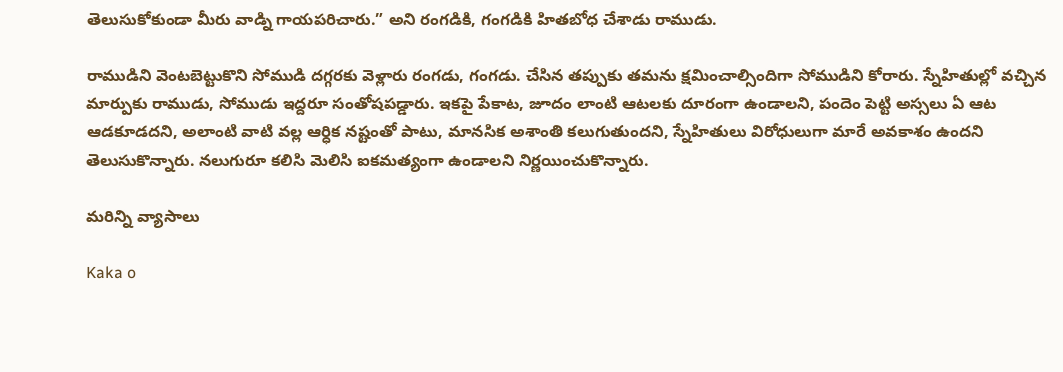తెలుసుకోకుండా మీరు వాడ్ని గాయపరిచారు.” అని రంగడికి, గంగడికి హితబోధ చేశాడు రాముడు.

రాముడిని వెంటబెట్టుకొని సోముడి దగ్గరకు వెళ్లారు రంగడు, గంగడు. చేసిన తప్పుకు తమను క్షమించాల్సిందిగా సోముడిని కోరారు. స్నేహితుల్లో వచ్చిన మార్పుకు రాముడు, సోముడు ఇద్దరూ సంతోషపడ్డారు. ఇకపై పేకాట, జూదం లాంటి ఆటలకు దూరంగా ఉండాలని, పందెం పెట్టి అస్సలు ఏ ఆట ఆడకూడదని, అలాంటి వాటి వల్ల ఆర్ధిక నష్టంతో పాటు, మానసిక అశాంతి కలుగుతుందని, స్నేహితులు విరోధులుగా మారే అవకాశం ఉందని తెలుసుకొన్నారు. నలుగురూ కలిసి మెలిసి ఐకమత్యంగా ఉండాలని నిర్ణయించుకొన్నారు.

మరిన్ని వ్యాసాలు

Kaka o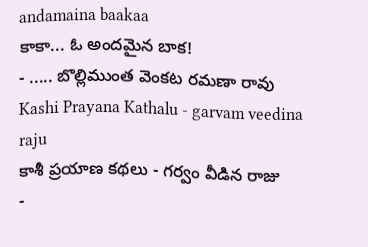andamaina baakaa
కాకా... ఓ అందమైన బాక!
- ..... బొల్లిముంత వెంకట రమణా రావు
Kashi Prayana Kathalu - garvam veedina raju
కాశీ ప్రయాణ కథలు - గర్వం వీడిన రాజు
-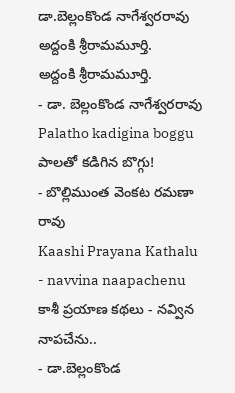డా.బెల్లంకొండ నాగేశ్వరరావు
అద్దంకి శ్రీరామమూర్తి.
అద్దంకి శ్రీరామమూర్తి.
- డా. బెల్లంకొండ నాగేశ్వరరావు
Palatho kadigina boggu
పాలతో కడిగిన బొగ్గు!
- బొల్లిముంత వెంకట రమణా రావు
Kaashi Prayana Kathalu - navvina naapachenu
కాశీ ప్రయాణ కథలు - నవ్విన నాపచేను..
- డా.బెల్లంకొండ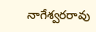నాగేశ్వరరావు